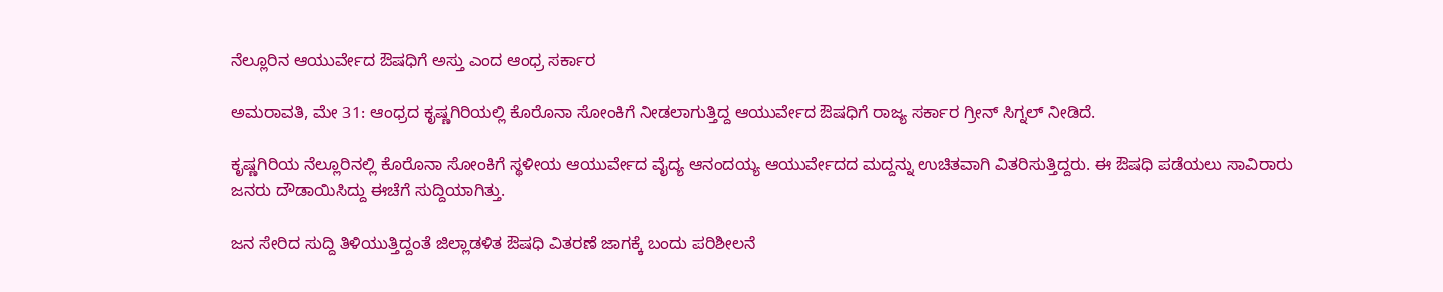ನೆಲ್ಲೂರಿನ ಆಯುರ್ವೇದ ಔಷಧಿಗೆ ಅಸ್ತು ಎಂದ ಆಂಧ್ರ ಸರ್ಕಾರ

ಅಮರಾವತಿ, ಮೇ 31: ಆಂಧ್ರದ ಕೃಷ್ಣಗಿರಿಯಲ್ಲಿ ಕೊರೊನಾ ಸೋಂಕಿಗೆ ನೀಡಲಾಗುತ್ತಿದ್ದ ಆಯುರ್ವೇದ ಔಷಧಿಗೆ ರಾಜ್ಯ ಸರ್ಕಾರ ಗ್ರೀನ್ ಸಿಗ್ನಲ್ ನೀಡಿದೆ.

ಕೃಷ್ಣಗಿರಿಯ ನೆಲ್ಲೂರಿನಲ್ಲಿ ಕೊರೊನಾ ಸೋಂಕಿಗೆ ಸ್ಥಳೀಯ ಆಯುರ್ವೇದ ವೈದ್ಯ ಆನಂದಯ್ಯ ಆಯುರ್ವೇದದ ಮದ್ದನ್ನು ಉಚಿತವಾಗಿ ವಿತರಿಸುತ್ತಿದ್ದರು. ಈ ಔಷಧಿ ಪಡೆಯಲು ಸಾವಿರಾರು ಜನರು ದೌಡಾಯಿಸಿದ್ದು ಈಚೆಗೆ ಸುದ್ದಿಯಾಗಿತ್ತು.

ಜನ ಸೇರಿದ ಸುದ್ದಿ ತಿಳಿಯುತ್ತಿದ್ದಂತೆ ಜಿಲ್ಲಾಡಳಿತ ಔಷಧಿ ವಿತರಣೆ ಜಾಗಕ್ಕೆ ಬಂದು ಪರಿಶೀಲನೆ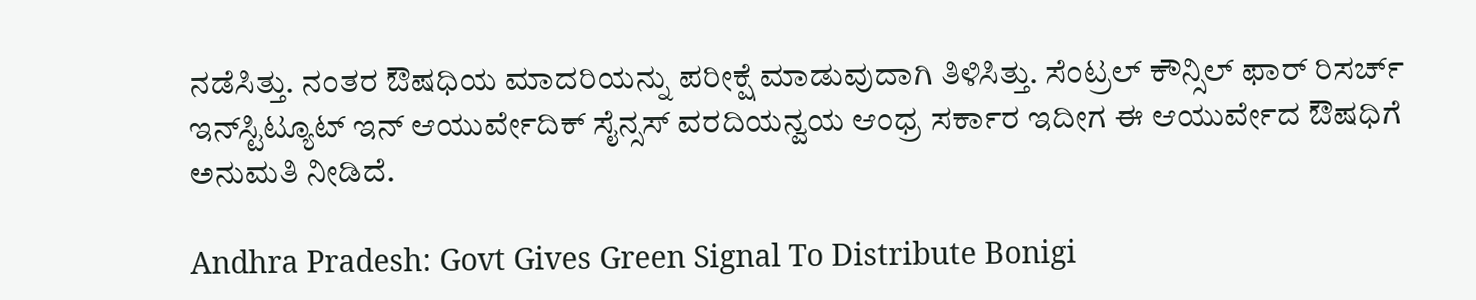ನಡೆಸಿತ್ತು. ನಂತರ ಔಷಧಿಯ ಮಾದರಿಯನ್ನು ಪರೀಕ್ಷೆ ಮಾಡುವುದಾಗಿ ತಿಳಿಸಿತ್ತು. ಸೆಂಟ್ರಲ್ ಕೌನ್ಸಿಲ್ ಫಾರ್ ರಿಸರ್ಚ್ ಇನ್‌ಸ್ಟಿಟ್ಯೂಟ್ ಇನ್ ಆಯುರ್ವೇದಿಕ್ ಸೈನ್ಸಸ್ ವರದಿಯನ್ವಯ ಆಂಧ್ರ ಸರ್ಕಾರ ಇದೀಗ ಈ ಆಯುರ್ವೇದ ಔಷಧಿಗೆ ಅನುಮತಿ ನೀಡಿದೆ.

Andhra Pradesh: Govt Gives Green Signal To Distribute Bonigi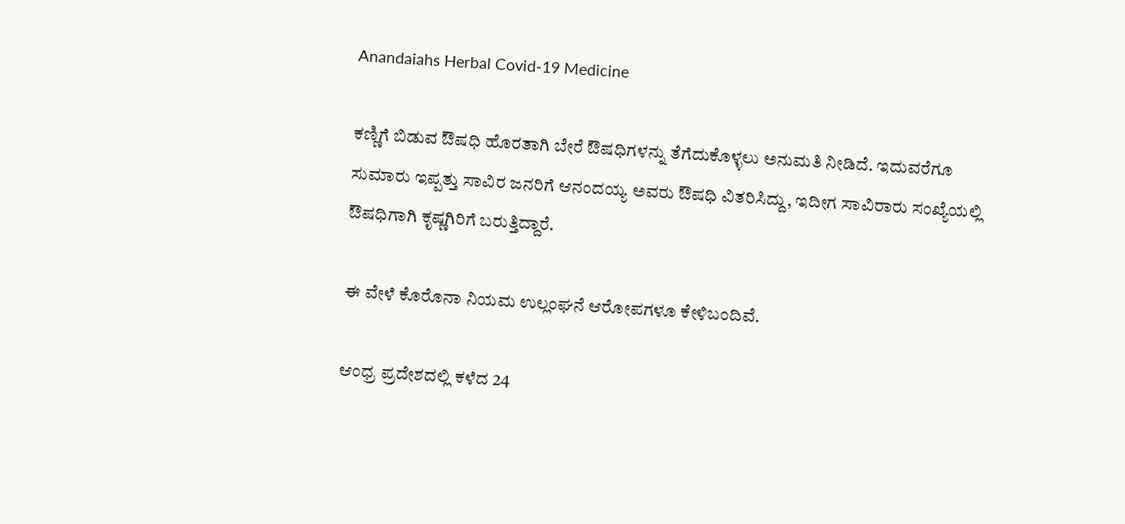Anandaiahs Herbal Covid-19 Medicine

ಕಣ್ಣಿಗೆ ಬಿಡುವ ಔಷಧಿ ಹೊರತಾಗಿ ಬೇರೆ ಔಷಧಿಗಳನ್ನು ತೆಗೆದುಕೊಳ್ಳಲು ಅನುಮತಿ ನೀಡಿದೆ. ಇದುವರೆಗೂ ಸುಮಾರು ಇಪ್ಪತ್ತು ಸಾವಿರ ಜನರಿಗೆ ಆನಂದಯ್ಯ ಅವರು ಔಷಧಿ ವಿತರಿಸಿದ್ದು, ಇದೀಗ ಸಾವಿರಾರು ಸಂಖ್ಯೆಯಲ್ಲಿ ಔಷಧಿಗಾಗಿ ಕೃಷ್ಣಗಿರಿಗೆ ಬರುತ್ತಿದ್ದಾರೆ.

ಈ ವೇಳೆ ಕೊರೊನಾ ನಿಯಮ ಉಲ್ಲಂಘನೆ ಆರೋಪಗಳೂ ಕೇಳಿಬಂದಿವೆ.

ಆಂಧ್ರ ಪ್ರದೇಶದಲ್ಲಿ ಕಳೆದ 24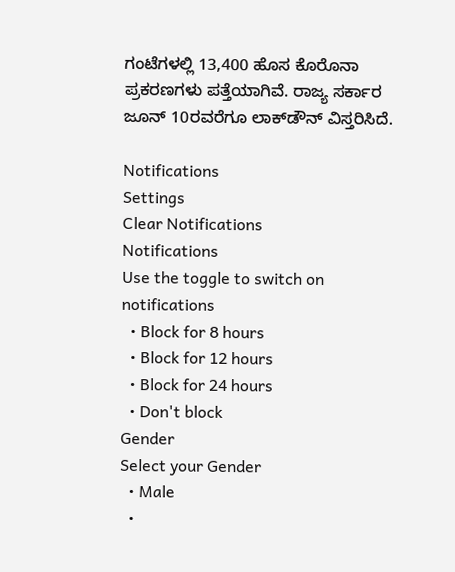ಗಂಟೆಗಳಲ್ಲಿ 13,400 ಹೊಸ ಕೊರೊನಾ ಪ್ರಕರಣಗಳು ಪತ್ತೆಯಾಗಿವೆ. ರಾಜ್ಯ ಸರ್ಕಾರ ಜೂನ್ 10ರವರೆಗೂ ಲಾಕ್‌ಡೌನ್ ವಿಸ್ತರಿಸಿದೆ.

Notifications
Settings
Clear Notifications
Notifications
Use the toggle to switch on notifications
  • Block for 8 hours
  • Block for 12 hours
  • Block for 24 hours
  • Don't block
Gender
Select your Gender
  • Male
  •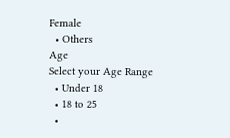Female
  • Others
Age
Select your Age Range
  • Under 18
  • 18 to 25
  •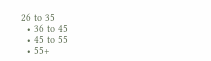26 to 35
  • 36 to 45
  • 45 to 55
  • 55+